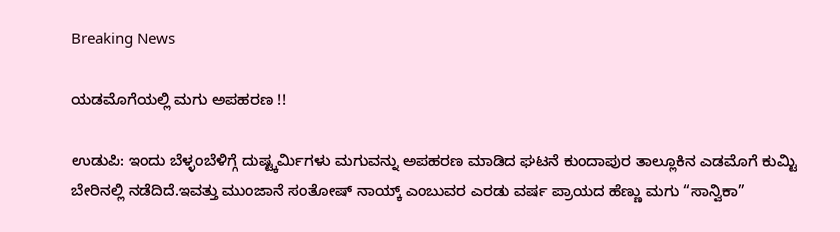Breaking News

ಯಡಮೊಗೆಯಲ್ಲಿ ಮಗು ಅಪಹರಣ !!

ಉಡುಪಿ: ಇಂದು ಬೆಳ್ಳಂಬೆಳಿಗ್ಗೆ ದುಷ್ಟ್ಕರ್ಮಿಗಳು ಮಗುವನ್ನು ಅಪಹರಣ ಮಾಡಿದ ಘಟನೆ ಕುಂದಾಪುರ ತಾಲ್ಲೂಕಿನ ಎಡಮೊಗೆ ಕುಮ್ಟಿ ಬೇರಿನಲ್ಲಿ ನಡೆದಿದೆ.ಇವತ್ತು ಮುಂಜಾನೆ ಸಂತೋಷ್ ನಾಯ್ಕ್ ಎಂಬುವರ ಎರಡು ವರ್ಷ ಪ್ರಾಯದ ಹೆಣ್ಣು ಮಗು “ಸಾನ್ವಿಕಾ”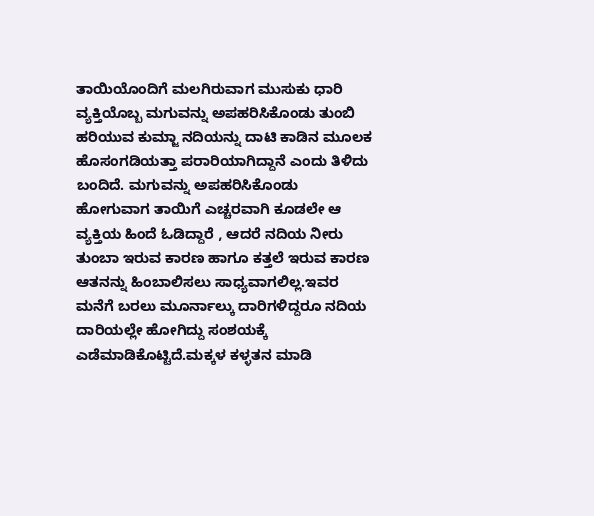ತಾಯಿಯೊಂದಿಗೆ ಮಲಗಿರುವಾಗ ಮುಸುಕು ಧಾರಿ ವ್ಯಕ್ತಿಯೊಬ್ಬ ಮಗುವನ್ನು ಅಪಹರಿಸಿಕೊಂಡು ತುಂಬಿ ಹರಿಯುವ ಕುಮ್ಜಾ ನದಿಯನ್ನು ದಾಟಿ ಕಾಡಿನ ಮೂಲಕ ಹೊಸಂಗಡಿಯತ್ತಾ ಪರಾರಿಯಾಗಿದ್ದಾನೆ ಎಂದು ತಿಳಿದು ಬಂದಿದೆ. ಮಗುವನ್ನು ಅಪಹರಿಸಿಕೊಂಡು ಹೋಗುವಾಗ ತಾಯಿಗೆ ಎಚ್ಚರವಾಗಿ ಕೂಡಲೇ ಆ ವ್ಯಕ್ತಿಯ ಹಿಂದೆ ಓಡಿದ್ದಾರೆ , ಆದರೆ ನದಿಯ ನೀರು ತುಂಬಾ ಇರುವ ಕಾರಣ ಹಾಗೂ ಕತ್ತಲೆ ಇರುವ ಕಾರಣ ಆತನನ್ನು ಹಿಂಬಾಲಿಸಲು ಸಾಧ್ಯವಾಗಲಿಲ್ಲ.ಇವರ ಮನೆಗೆ ಬರಲು ಮೂರ್ನಾಲ್ಕು ದಾರಿಗಳಿದ್ದರೂ ನದಿಯ ದಾರಿಯಲ್ಲೇ ಹೋಗಿದ್ದು ಸಂಶಯಕ್ಕೆ ಎಡೆಮಾಡಿಕೊಟ್ಟಿದೆ.ಮಕ್ಕಳ ಕಳ್ಳತನ ಮಾಡಿ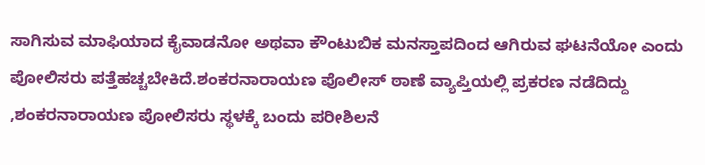ಸಾಗಿಸುವ ಮಾಫಿಯಾದ ಕೈವಾಡನೋ ಅಥವಾ ಕೌಂಟುಬಿಕ ಮನಸ್ತಾಪದಿಂದ ಆಗಿರುವ ಘಟನೆಯೋ ಎಂದು ಪೋಲಿಸರು ಪತ್ತೆಹಚ್ಚಬೇಕಿದೆ.ಶಂಕರನಾರಾಯಣ ಪೊಲೀಸ್ ಠಾಣೆ ವ್ಯಾಪ್ತಿಯಲ್ಲಿ ಪ್ರಕರಣ ನಡೆದಿದ್ದು ,ಶಂಕರನಾರಾಯಣ ಪೋಲಿಸರು ಸ್ಥಳಕ್ಕೆ ಬಂದು ಪರೀಶಿಲನೆ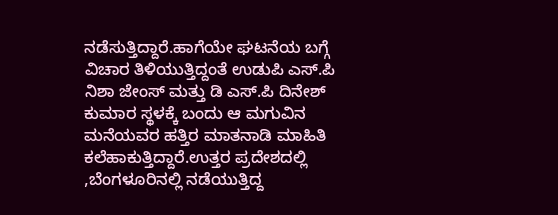ನಡೆಸುತ್ತಿದ್ದಾರೆ.ಹಾಗೆಯೇ ಘಟನೆಯ ಬಗ್ಗೆ ವಿಚಾರ ತಿಳಿಯುತ್ತಿದ್ದಂತೆ ಉಡುಪಿ ಎಸ್.ಪಿ ನಿಶಾ ಜೇಂಸ್ ಮತ್ತು ಡಿ ಎಸ್.ಪಿ ದಿನೇಶ್ ಕುಮಾರ ಸ್ಥಳಕ್ಕೆ ಬಂದು ಆ ಮಗುವಿನ ಮನೆಯವರ ಹತ್ತಿರ ಮಾತನಾಡಿ ಮಾಹಿತಿ ಕಲೆಹಾಕುತ್ತಿದ್ದಾರೆ.ಉತ್ತರ ಪ್ರದೇಶದಲ್ಲಿ ,ಬೆಂಗಳೂರಿನಲ್ಲಿ ನಡೆಯುತ್ತಿದ್ದ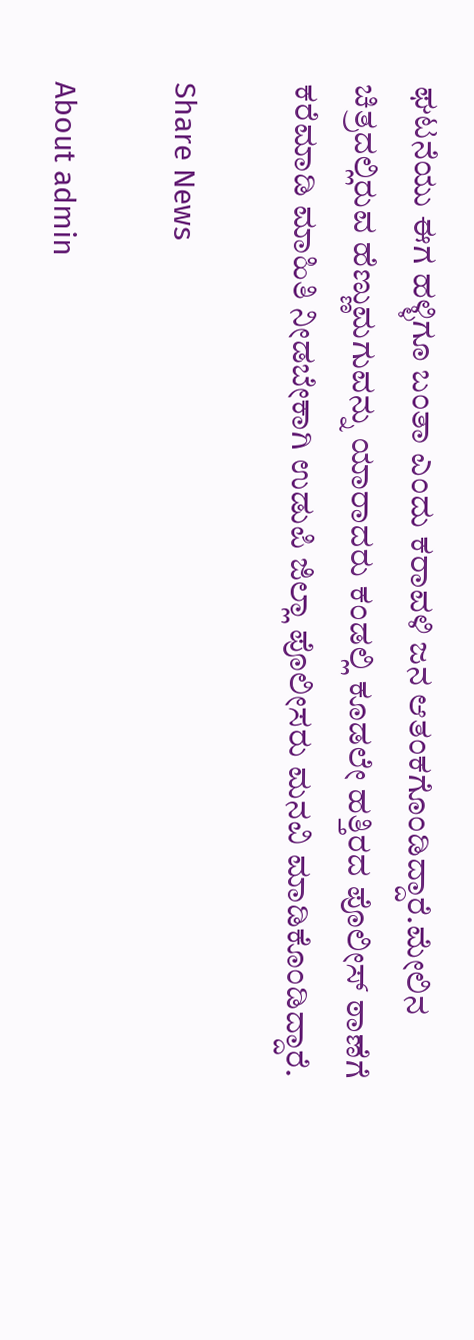ಘಟನೆಯು ಈಗ ಹಳ್ಳಿಗೂ ಬಂತಾ ಎಂದು ಕರಾವಳಿ ಜನ ಆತಂಕಗೊಂಡಿದ್ದಾರೆ.ಮೇಲಿನ ಚಿತ್ರದಲ್ಲಿರುವ ಹೆಣ್ಣುಮಗುವನ್ನು ಯಾರಾದರು ಕಂಡಲ್ಲಿ ಕೂಡಲೇ ಹತ್ತಿರದ ಪೊಲೀಸ್ ಠಾಣೆಗೆ ಕರೆಮಾಡಿ ಮಾಹಿತಿ ನೀಡಬೇಕಾಗಿ ಉಡುಪಿ ಜಿಲ್ಲಾ ಪೊಲೀಸರು ಮನವಿ ಮಾಡಿಕೊಂಡಿದ್ದಾರೆ.

Share News

About admin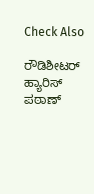Check Also

ರೌಡಿಶೀಟರ್ ಹ್ಯಾರಿಸ್ ಪಠಾಣ್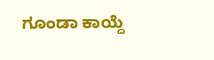ಗೂಂಡಾ ಕಾಯ್ದೆ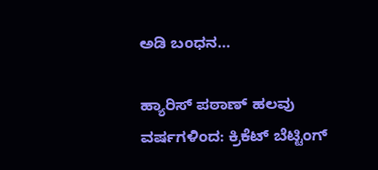ಅಡಿ ಬಂಧನ…

ಹ್ಯಾರಿಸ್ ಪಠಾಣ್ ಹಲವು ವರ್ಷಗಳಿಂದ: ಕ್ರಿಕೆಟ್ ಬೆಟ್ಟಿಂಗ್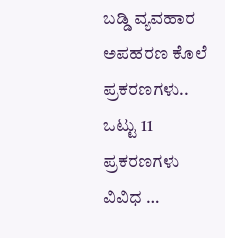ಬಡ್ಡಿ ವ್ಯವಹಾರ ಅಪಹರಣ ಕೊಲೆ ಪ್ರಕರಣಗಳು.. ಒಟ್ಟು 11 ಪ್ರಕರಣಗಳು ವಿವಿಧ …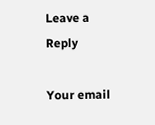Leave a Reply

Your email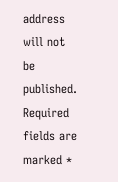address will not be published. Required fields are marked *